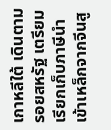เกาหลีใต้ เดินตามรอยสหรัฐ เตรียมเรียกเก็บภาษีนำเข้าเหล็กจากจีนสู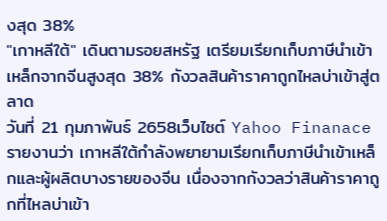งสุด 38%
"เกาหลีใต้" เดินตามรอยสหรัฐ เตรียมเรียกเก็บภาษีนำเข้าเหล็กจากจีนสูงสุด 38% กังวลสินค้าราคาถูกไหลบ่าเข้าสู่ตลาด
วันที่ 21 กุมภาพันธ์ 2658เว็บไซต์ Yahoo Finanace รายงานว่า เกาหลีใต้กำลังพยายามเรียกเก็บภาษีนำเข้าเหล็กและผู้ผลิตบางรายของจีน เนื่องจากกังวลว่าสินค้าราคาถูกที่ไหลบ่าเข้า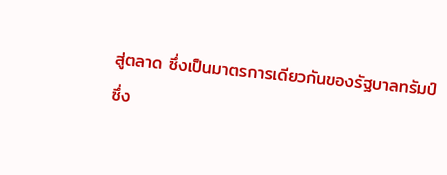สู่ตลาด ซึ่งเป็นมาตรการเดียวกันของรัฐบาลทรัมป์
ซึ่ง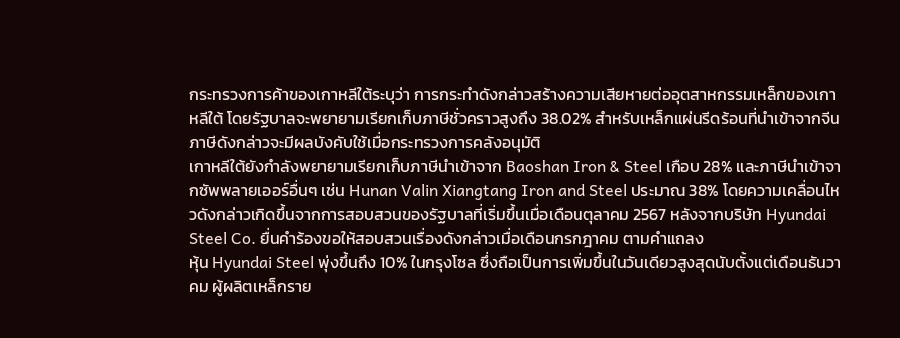กระทรวงการค้าของเกาหลีใต้ระบุว่า การกระทำดังกล่าวสร้างความเสียหายต่ออุตสาหกรรมเหล็กของเกาหลีใต้ โดยรัฐบาลจะพยายามเรียกเก็บภาษีชั่วคราวสูงถึง 38.02% สำหรับเหล็กแผ่นรีดร้อนที่นำเข้าจากจีน ภาษีดังกล่าวจะมีผลบังคับใช้เมื่อกระทรวงการคลังอนุมัติ
เกาหลีใต้ยังกำลังพยายามเรียกเก็บภาษีนำเข้าจาก Baoshan Iron & Steel เกือบ 28% และภาษีนำเข้าจากซัพพลายเออร์อื่นๆ เช่น Hunan Valin Xiangtang Iron and Steel ประมาณ 38% โดยความเคลื่อนไหวดังกล่าวเกิดขึ้นจากการสอบสวนของรัฐบาลที่เริ่มขึ้นเมื่อเดือนตุลาคม 2567 หลังจากบริษัท Hyundai Steel Co. ยื่นคำร้องขอให้สอบสวนเรื่องดังกล่าวเมื่อเดือนกรกฎาคม ตามคำแถลง
หุ้น Hyundai Steel พุ่งขึ้นถึง 10% ในกรุงโซล ซึ่งถือเป็นการเพิ่มขึ้นในวันเดียวสูงสุดนับตั้งแต่เดือนธันวาคม ผู้ผลิตเหล็กราย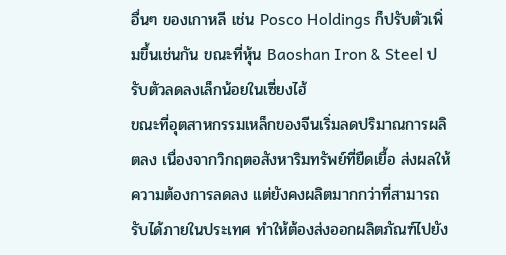อื่นๆ ของเกาหลี เช่น Posco Holdings ก็ปรับตัวเพิ่มขึ้นเช่นกัน ขณะที่หุ้น Baoshan Iron & Steel ปรับตัวลดลงเล็กน้อยในเซี่ยงไฮ้
ขณะที่อุตสาหกรรมเหล็กของจีนเริ่มลดปริมาณการผลิตลง เนื่องจากวิกฤตอสังหาริมทรัพย์ที่ยืดเยื้อ ส่งผลให้ความต้องการลดลง แต่ยังคงผลิตมากกว่าที่สามารถรับได้ภายในประเทศ ทำให้ต้องส่งออกผลิตภัณฑ์ไปยัง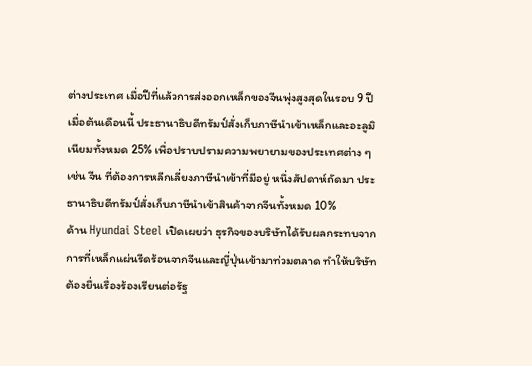ต่างประเทศ เมื่อปีที่แล้วการส่งออกเหล็กของจีนพุ่งสูงสุดในรอบ 9 ปี
เมื่อต้นเดือนนี้ ประธานาธิบดีทรัมป์สั่งเก็บภาษีนำเข้าเหล็กและอะลูมิเนียมทั้งหมด 25% เพื่อปราบปรามความพยายามของประเทศต่าง ๆ เช่น จีน ที่ต้องการหลีกเลี่ยงภาษีนำเข้าที่มีอยู่ หนึ่งสัปดาห์ถัดมา ประธานาธิบดีทรัมป์สั่งเก็บภาษีนำเข้าสินค้าจากจีนทั้งหมด 10%
ด้าน Hyundai Steel เปิดเผยว่า ธุรกิจของบริษัทได้รับผลกระทบจากการที่เหล็กแผ่นรีดร้อนจากจีนและญี่ปุ่นเข้ามาท่วมตลาด ทำให้บริษัทต้องยื่นเรื่องร้องเรียนต่อรัฐ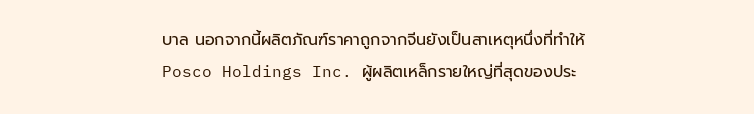บาล นอกจากนี้ผลิตภัณฑ์ราคาถูกจากจีนยังเป็นสาเหตุหนึ่งที่ทำให้ Posco Holdings Inc. ผู้ผลิตเหล็กรายใหญ่ที่สุดของประ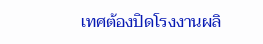เทศต้องปิดโรงงานผลิ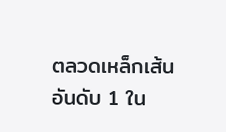ตลวดเหล็กเส้นอันดับ 1 ใน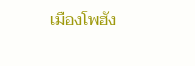เมืองโพฮัง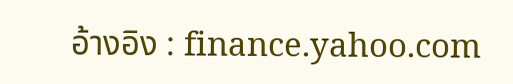อ้างอิง : finance.yahoo.com